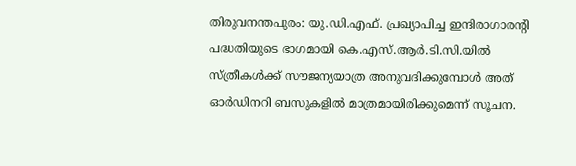തിരുവനന്തപുരം: യു.ഡി.എഫ്. പ്രഖ്യാപിച്ച ഇന്ദിരാഗാരന്റി പദ്ധതിയുടെ ഭാഗമായി കെ.എസ്.ആർ.ടി.സി.യിൽ സ്ത്രീകൾക്ക് സൗജന്യയാത്ര അനുവദിക്കുമ്പോൾ അത് ഓർഡിനറി ബസുകളിൽ മാത്രമായിരിക്കുമെന്ന് സൂചന.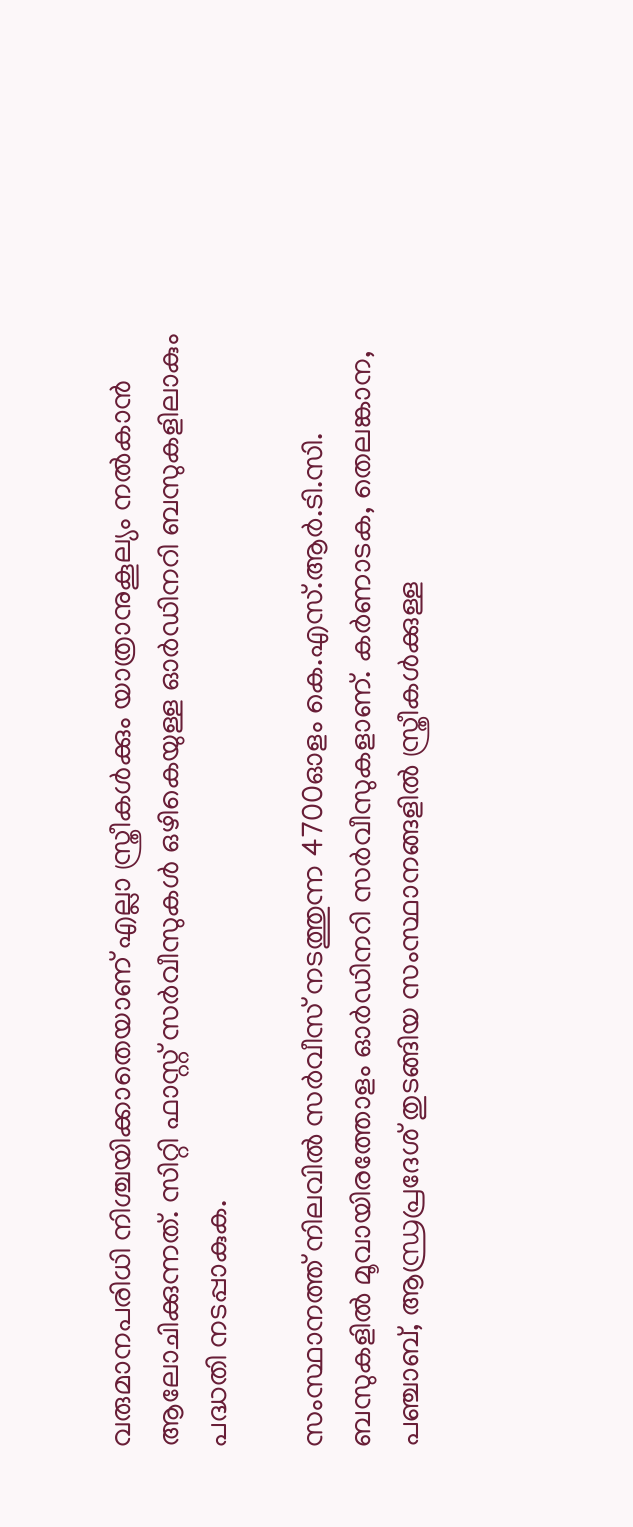വരുമാനപരിധി നിശ്ചയിക്കാതെയാണ് എല്ലാ സ്ത്രീകൾക്കും യാത്രാനുകൂല്യം നൽകാൻ ആലോചിക്കുന്നത്. സിറ്റി ഫാസ്റ്റ് സർവീസുകൾ ഒഴികെയുള്ള ഓർഡിനറി ബസുകളിലാകും പദ്ധതി നടപ്പാകുക.

സംസ്ഥാനത്ത് നിലവിൽ സർവീസ് നടത്തുന്ന 4700ഓളം കെ.എസ്.ആർ.ടി.സി. ബസുകളിൽ മൂവായിരത്തോളം ഓർഡിനറി സർവീസുകളാണ്. കർണാടക, തെലങ്കാന, പഞ്ചാബ്, ആന്ധ്രപ്രദേശ് തുടങ്ങിയ സംസ്ഥാനങ്ങളിൽ സ്ത്രീകൾക്കുള്ള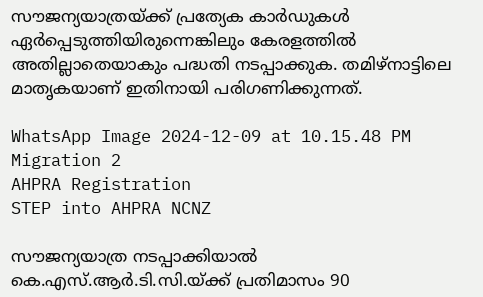സൗജന്യയാത്രയ്ക്ക് പ്രത്യേക കാർഡുകൾ ഏർപ്പെടുത്തിയിരുന്നെങ്കിലും കേരളത്തിൽ അതില്ലാതെയാകും പദ്ധതി നടപ്പാക്കുക. തമിഴ്നാട്ടിലെ മാതൃകയാണ് ഇതിനായി പരിഗണിക്കുന്നത്.

WhatsApp Image 2024-12-09 at 10.15.48 PM
Migration 2
AHPRA Registration
STEP into AHPRA NCNZ

സൗജന്യയാത്ര നടപ്പാക്കിയാൽ കെ.എസ്.ആർ.ടി.സി.യ്ക്ക് പ്രതിമാസം 90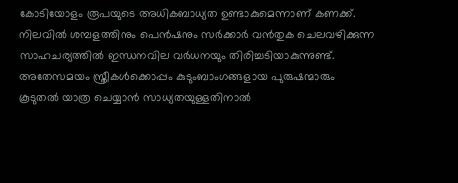കോടിയോളം രൂപയുടെ അധികബാധ്യത ഉണ്ടാകുമെന്നാണ് കണക്ക്. നിലവിൽ ശമ്പളത്തിനും പെൻഷനും സർക്കാർ വൻതുക ചെലവഴിക്കുന്ന സാഹചര്യത്തിൽ ഇന്ധനവില വർധനയും തിരിച്ചടിയാകുന്നുണ്ട്. അതേസമയം സ്ത്രീകൾക്കൊപ്പം കുടുംബാംഗങ്ങളായ പുരുഷന്മാരും കൂടുതൽ യാത്ര ചെയ്യാൻ സാധ്യതയുള്ളതിനാൽ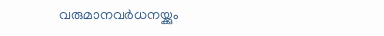വരുമാനവർധനയ്ക്കും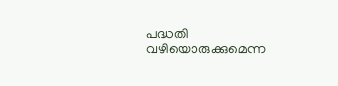പദ്ധതി വഴിയൊരുക്കുമെന്ന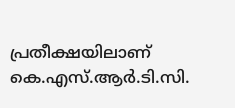പ്രതീക്ഷയിലാണ് കെ.എസ്.ആർ.ടി.സി.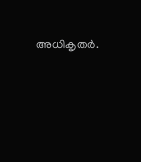അധികൃതർ.